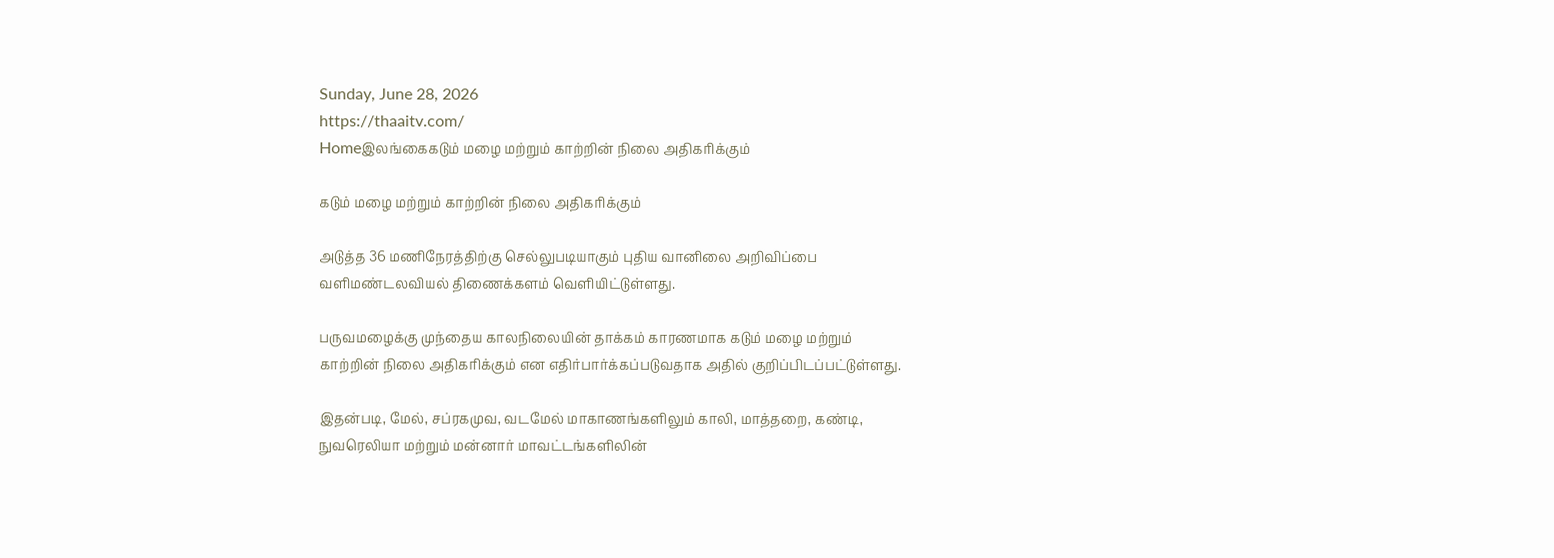Sunday, June 28, 2026
https://thaaitv.com/
Homeஇலங்கைகடும் மழை மற்றும் காற்றின் நிலை அதிகரிக்கும்

கடும் மழை மற்றும் காற்றின் நிலை அதிகரிக்கும்

அடுத்த 36 மணிநேரத்திற்கு செல்லுபடியாகும் புதிய வானிலை அறிவிப்பை
வளிமண்டலவியல் திணைக்களம் வெளியிட்டுள்ளது.

பருவமழைக்கு முந்தைய காலநிலையின் தாக்கம் காரணமாக கடும் மழை மற்றும்
காற்றின் நிலை அதிகரிக்கும் என எதிர்பார்க்கப்படுவதாக அதில் குறிப்பிடப்பட்டுள்ளது.

இதன்படி, மேல், சப்ரகமுவ, வடமேல் மாகாணங்களிலும் காலி, மாத்தறை, கண்டி,
நுவரெலியா மற்றும் மன்னார் மாவட்டங்களிலின்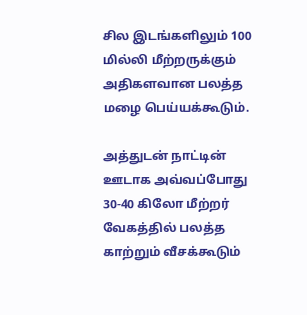சில இடங்களிலும் 100 மில்லி மீற்றருக்கும் அதிகளவான பலத்த மழை பெய்யக்கூடும்.

அத்துடன் நாட்டின் ஊடாக அவ்வப்போது 30-40 கிலோ மீற்றர் வேகத்தில் பலத்த காற்றும் வீசக்கூடும்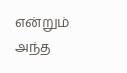என்றும் அந்த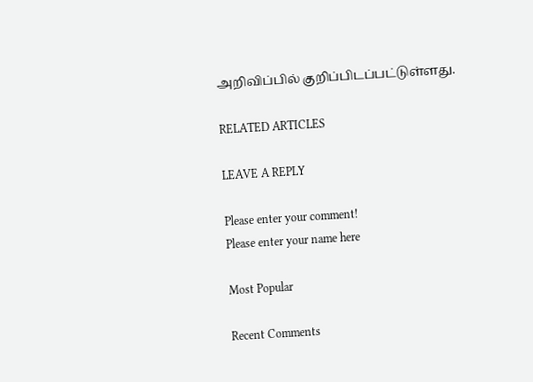அறிவிப்பில் குறிப்பிடப்பட்டுள்ளது.

RELATED ARTICLES

LEAVE A REPLY

Please enter your comment!
Please enter your name here

Most Popular

Recent Comments